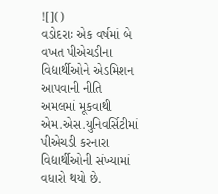![]()
વડોદરાઃ એક વર્ષમાં બે વખત પીએચડીના વિદ્યાર્થીઓને એડમિશન આપવાની નીતિ અમલમાં મૂકવાથી એમ.એસ.યુનિવર્સિટીમાં પીએચડી કરનારા વિદ્યાર્થીઓની સંખ્યામાં વધારો થયો છે.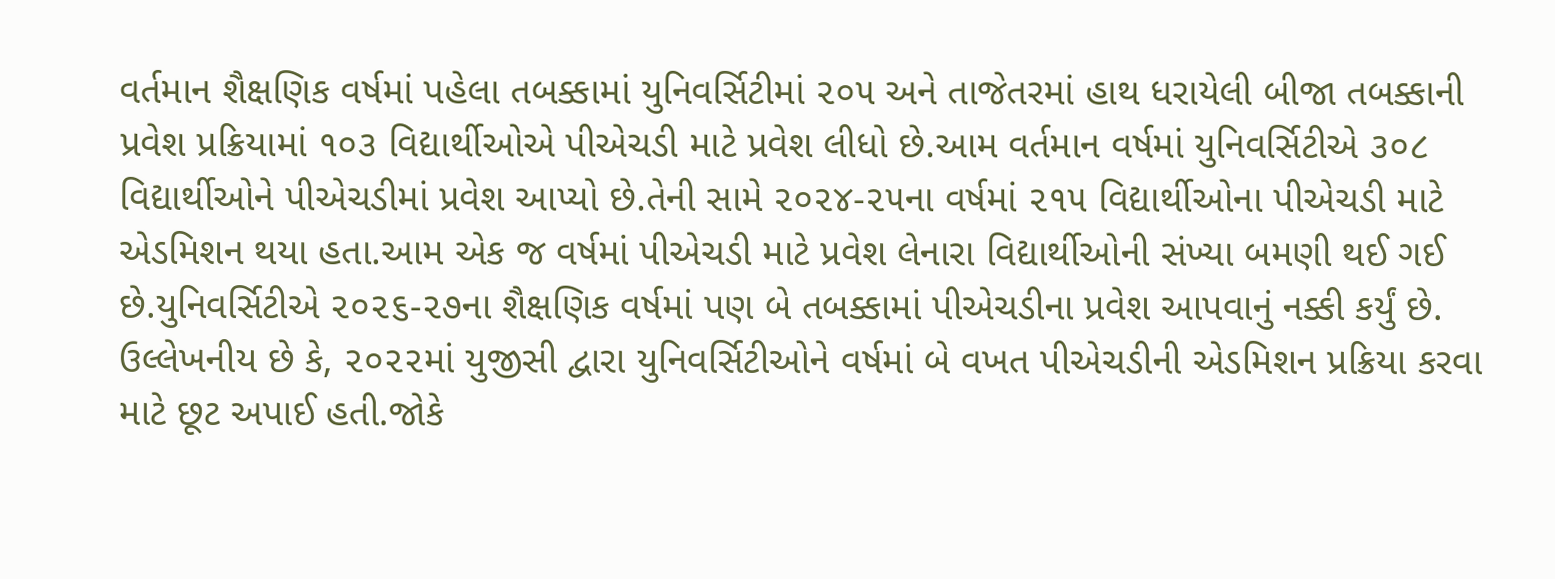વર્તમાન શૈક્ષણિક વર્ષમાં પહેલા તબક્કામાં યુનિવર્સિટીમાં ૨૦૫ અને તાજેતરમાં હાથ ધરાયેલી બીજા તબક્કાની પ્રવેશ પ્રક્રિયામાં ૧૦૩ વિદ્યાર્થીઓએ પીએચડી માટે પ્રવેશ લીધો છે.આમ વર્તમાન વર્ષમાં યુનિવર્સિટીએ ૩૦૮ વિદ્યાર્થીઓને પીએચડીમાં પ્રવેશ આપ્યો છે.તેની સામે ૨૦૨૪-૨૫ના વર્ષમાં ૨૧૫ વિદ્યાર્થીઓના પીએચડી માટે એડમિશન થયા હતા.આમ એક જ વર્ષમાં પીએચડી માટે પ્રવેશ લેનારા વિદ્યાર્થીઓની સંખ્યા બમણી થઈ ગઈ છે.યુનિવર્સિટીએ ૨૦૨૬-૨૭ના શૈક્ષણિક વર્ષમાં પણ બે તબક્કામાં પીએચડીના પ્રવેશ આપવાનું નક્કી કર્યું છે.
ઉલ્લેખનીય છે કે, ૨૦૨૨માં યુજીસી દ્વારા યુનિવર્સિટીઓને વર્ષમાં બે વખત પીએચડીની એડમિશન પ્રક્રિયા કરવા માટે છૂટ અપાઈ હતી.જોકે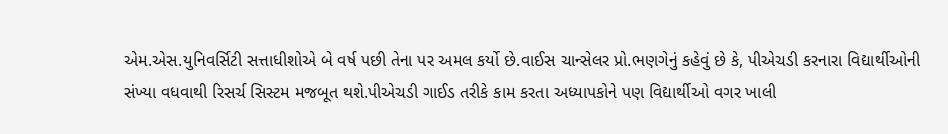એમ.એસ.યુનિવર્સિટી સત્તાધીશોએ બે વર્ષ પછી તેના પર અમલ કર્યો છે.વાઈસ ચાન્સેલર પ્રો.ભણગેનું કહેવું છે કે, પીએચડી કરનારા વિદ્યાર્થીઓની સંખ્યા વધવાથી રિસર્ચ સિસ્ટમ મજબૂત થશે.પીએચડી ગાઈડ તરીકે કામ કરતા અધ્યાપકોને પણ વિદ્યાર્થીઓ વગર ખાલી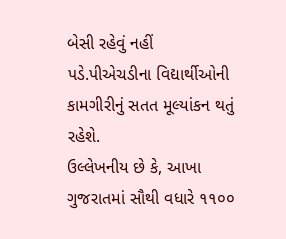બેસી રહેવું નહીં પડે.પીએચડીના વિદ્યાર્થીઓની કામગીરીનું સતત મૂલ્યાંકન થતું રહેશે.
ઉલ્લેખનીય છે કે, આખા ગુજરાતમાં સૌથી વધારે ૧૧૦૦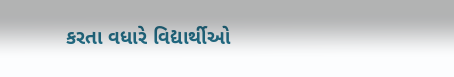કરતા વધારે વિદ્યાર્થીઓ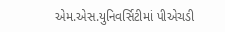એમ.એસ.યુનિવર્સિટીમાં પીએચડી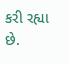કરી રહ્યા છે.